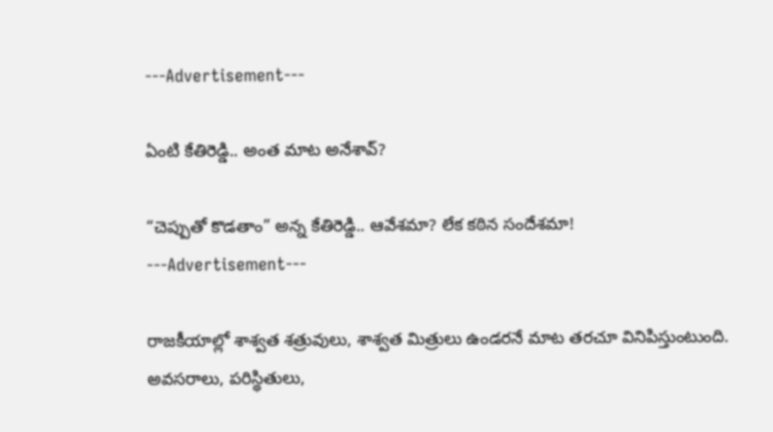---Advertisement---

ఏంటి కేతిరెడ్డి.. అంత మాట అనేశావ్‌?

“చెప్పుతో కొడతాం” అన్న కేతిరెడ్డి.. ఆవేశమా? లేక కఠిన సందేశమా!
---Advertisement---

రాజకీయాల్లో శాశ్వత శత్రువులు, శాశ్వత మిత్రులు ఉండరనే మాట తరచూ వినిపిస్తుంటుంది. అవసరాలు, పరిస్థితులు,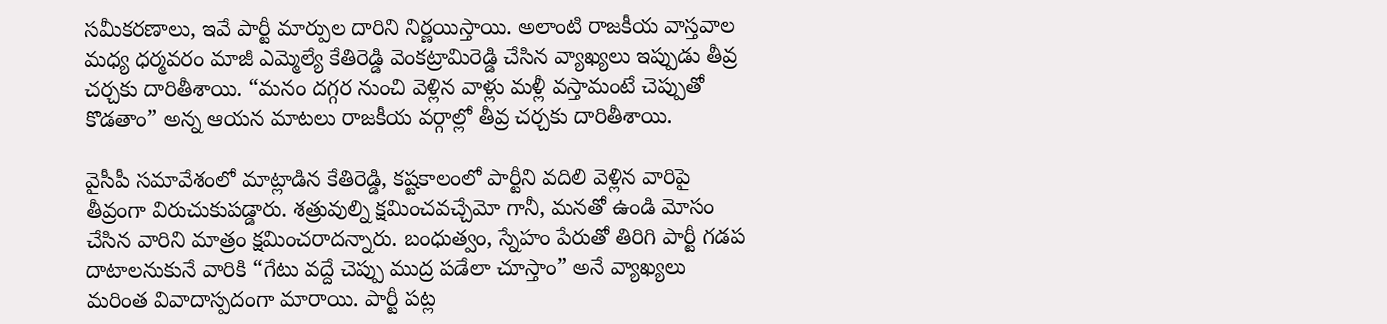సమీకరణాలు, ఇవే పార్టీ మార్పుల దారిని నిర్ణయిస్తాయి. అలాంటి రాజకీయ వాస్తవాల మధ్య ధర్మవరం మాజీ ఎమ్మెల్యే కేతిరెడ్డి వెంకట్రామిరెడ్డి చేసిన వ్యాఖ్యలు ఇప్పుడు తీవ్ర చర్చకు దారితీశాయి. “మనం దగ్గర నుంచి వెళ్లిన వాళ్లు మళ్లీ వస్తామంటే చెప్పుతో కొడతాం” అన్న ఆయన మాటలు రాజకీయ వర్గాల్లో తీవ్ర చ‌ర్చ‌కు దారితీశాయి.

వైసీపీ సమావేశంలో మాట్లాడిన కేతిరెడ్డి, కష్టకాలంలో పార్టీని వదిలి వెళ్లిన వారిపై తీవ్రంగా విరుచుకుపడ్డారు. శత్రువుల్ని క్షమించవచ్చేమో గానీ, మనతో ఉండి మోసం చేసిన వారిని మాత్రం క్షమించరాదన్నారు. బంధుత్వం, స్నేహం పేరుతో తిరిగి పార్టీ గడప దాటాలనుకునే వారికి “గేటు వద్దే చెప్పు ముద్ర పడేలా చూస్తాం” అనే వ్యాఖ్యలు మరింత వివాదాస్పదంగా మారాయి. పార్టీ పట్ల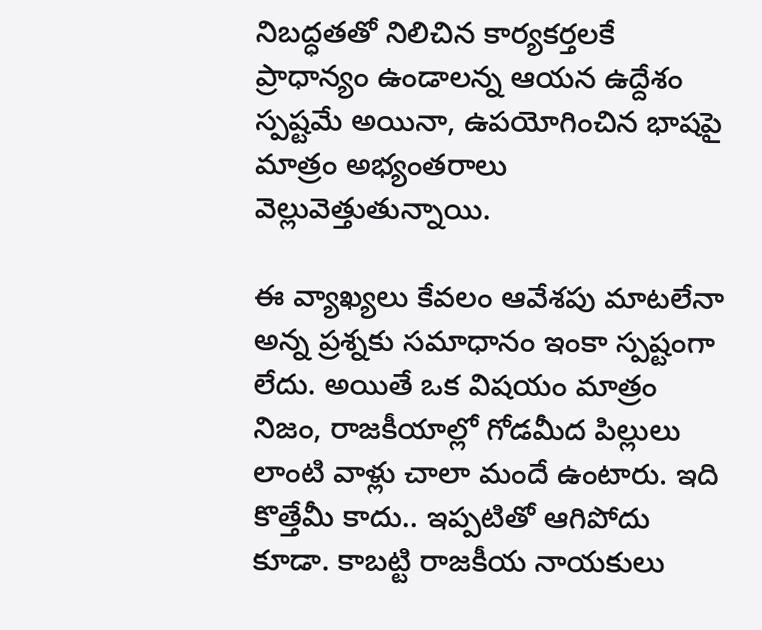నిబద్ధతతో నిలిచిన కార్యకర్తలకే ప్రాధాన్యం ఉండాలన్న ఆయన ఉద్దేశం స్పష్టమే అయినా, ఉపయోగించిన భాషపై మాత్రం అభ్యంతరాలు వెల్లువెత్తుతున్నాయి.

ఈ వ్యాఖ్యలు కేవలం ఆవేశపు మాటలేనా అన్న ప్రశ్నకు సమాధానం ఇంకా స్పష్టంగా లేదు. అయితే ఒక విషయం మాత్రం నిజం, రాజకీయాల్లో గోడ‌మీద పిల్లులు లాంటి వాళ్లు చాలా మందే ఉంటారు. ఇది కొత్తేమీ కాదు.. ఇప్ప‌టితో ఆగిపోదు కూడా. కాబ‌ట్టి రాజ‌కీయ నాయ‌కులు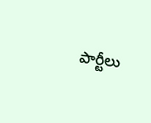పార్టీలు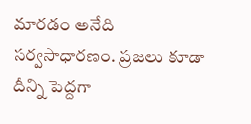మార‌డం అనేది స‌ర్వ‌సాధార‌ణం. ప్ర‌జ‌లు కూడా దీన్ని పెద్ద‌గా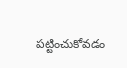ప‌ట్టించుకోవ‌డం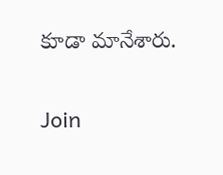కూడా మానేశారు.

Join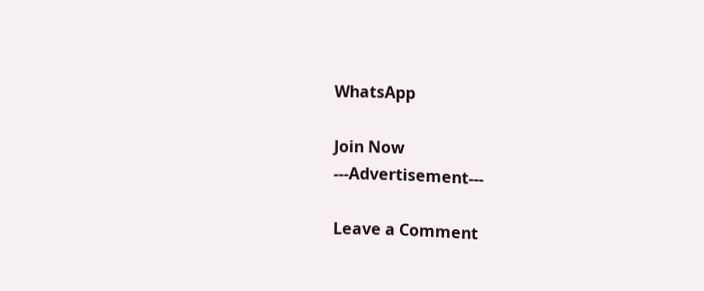WhatsApp

Join Now
---Advertisement---

Leave a Comment